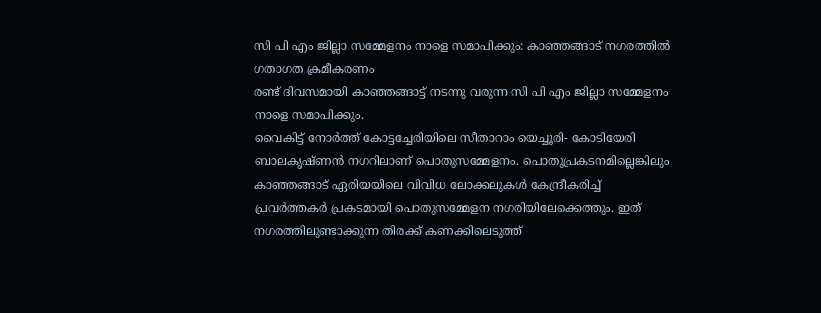സി പി എം ജില്ലാ സമ്മേളനം നാളെ സമാപിക്കും: കാഞ്ഞങ്ങാട് നഗരത്തിൽ ഗതാഗത ക്രമീകരണം
രണ്ട് ദിവസമായി കാഞ്ഞങ്ങാട്ട് നടന്നു വരുന്ന സി പി എം ജില്ലാ സമ്മേളനം നാളെ സമാപിക്കും.
വൈകിട്ട് നോർത്ത് കോട്ടച്ചേരിയിലെ സീതാറാം യെച്ചൂരി- കോടിയേരി ബാലകൃഷ്ണൻ നഗറിലാണ് പൊതുസമ്മേളനം. പൊതുപ്രകടനമില്ലെങ്കിലും കാഞ്ഞങ്ങാട് ഏരിയയിലെ വിവിധ ലോക്കലുകൾ കേന്ദ്രീകരിച്ച് പ്രവർത്തകർ പ്രകടമായി പൊതുസമ്മേളന നഗരിയിലേക്കെത്തും. ഇത് നഗരത്തിലുണ്ടാക്കുന്ന തിരക്ക് കണക്കിലെടുത്ത്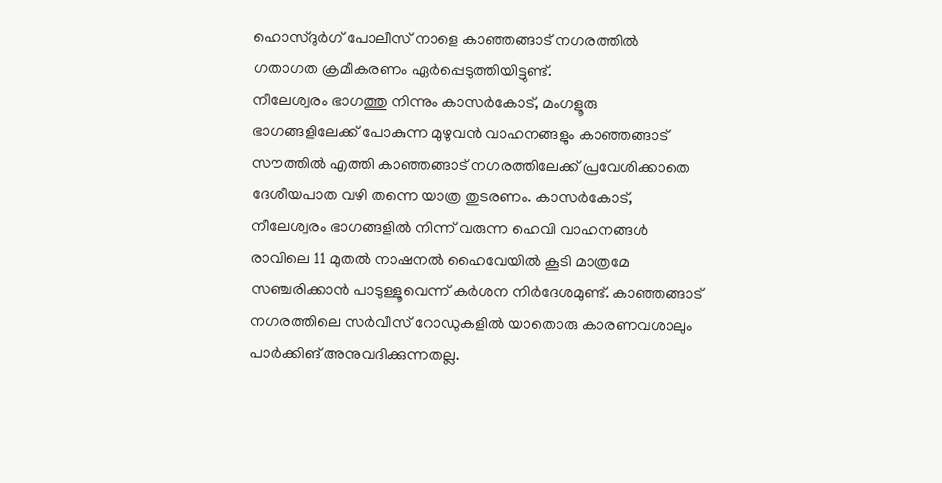ഹൊസ്ദുർഗ് പോലീസ് നാളെ കാഞ്ഞങ്ങാട് നഗരത്തിൽ ഗതാഗത ക്രമീകരണം ഏർപ്പെടുത്തിയിട്ടുണ്ട്.
നീലേശ്വരം ഭാഗത്തു നിന്നും കാസർകോട്, മംഗളൂരു ഭാഗങ്ങളിലേക്ക് പോകുന്ന മുഴുവൻ വാഹനങ്ങളും കാഞ്ഞങ്ങാട് സൗത്തിൽ എത്തി കാഞ്ഞങ്ങാട് നഗരത്തിലേക്ക് പ്രവേശിക്കാതെ ദേശീയപാത വഴി തന്നെ യാത്ര തുടരണം. കാസർകോട്, നീലേശ്വരം ഭാഗങ്ങളിൽ നിന്ന് വരുന്ന ഹെവി വാഹനങ്ങൾ രാവിലെ 11 മുതൽ നാഷനൽ ഹൈവേയിൽ കൂടി മാത്രമേ സഞ്ചരിക്കാൻ പാടുള്ളൂവെന്ന് കർശന നിർദേശമുണ്ട്. കാഞ്ഞങ്ങാട് നഗരത്തിലെ സർവീസ് റോഡുകളിൽ യാതൊരു കാരണവശാലും പാർക്കിങ് അനുവദിക്കുന്നതല്ല.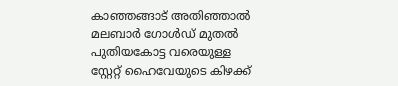കാഞ്ഞങ്ങാട് അതിഞ്ഞാൽ മലബാർ ഗോൾഡ് മുതൽ പുതിയകോട്ട വരെയുള്ള സ്റ്റേറ്റ് ഹൈവേയുടെ കിഴക്ക്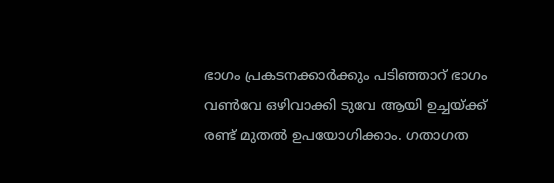ഭാഗം പ്രകടനക്കാർക്കും പടിഞ്ഞാറ് ഭാഗം വൺവേ ഒഴിവാക്കി ടുവേ ആയി ഉച്ചയ്ക്ക് രണ്ട് മുതൽ ഉപയോഗിക്കാം. ഗതാഗത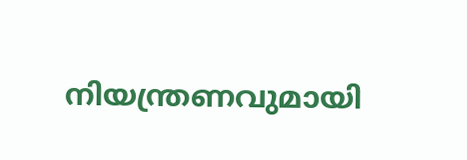നിയന്ത്രണവുമായി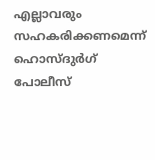എല്ലാവരും സഹകരിക്കണമെന്ന് ഹൊസ്ദുർഗ് പോലീസ്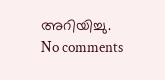അറിയിച്ചു.
No comments